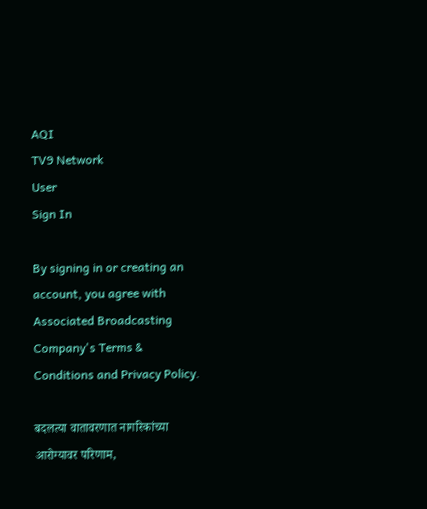AQI
TV9 Network
User
Sign In

By signing in or creating an account, you agree with Associated Broadcasting Company's Terms & Conditions and Privacy Policy.

बदलत्या वातावरणात नागरिकांच्या आरोग्यावर परिणाम,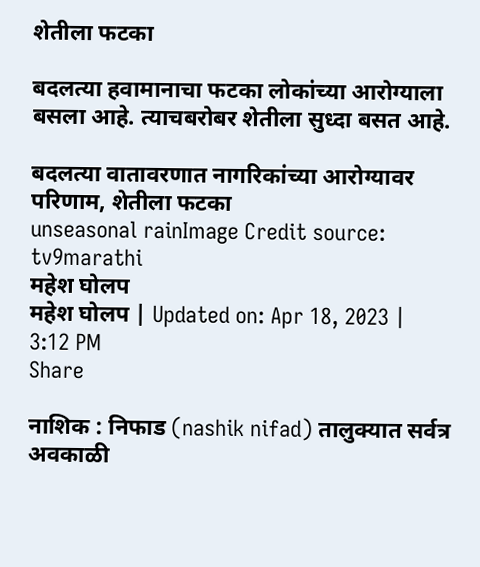शेतीला फटका

बदलत्या हवामानाचा फटका लोकांच्या आरोग्याला बसला आहे. त्याचबरोबर शेतीला सुध्दा बसत आहे.

बदलत्या वातावरणात नागरिकांच्या आरोग्यावर परिणाम, शेतीला फटका
unseasonal rainImage Credit source: tv9marathi
महेश घोलप
महेश घोलप | Updated on: Apr 18, 2023 | 3:12 PM
Share

नाशिक : निफाड (nashik nifad) तालुक्यात सर्वत्र अवकाळी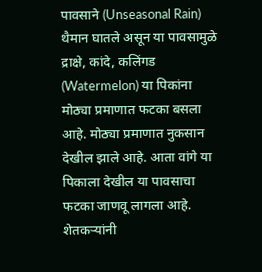पावसाने (Unseasonal Rain) थैमान घातले असून या पावसामुळे द्राक्षे, कांदे, कलिंगड (Watermelon) या पिकांना मोठ्या प्रमाणात फटका बसला आहे. मोठ्या प्रमाणात नुकसान देखील झाले आहे. आता वांगे या पिकाला देखील या पावसाचा फटका जाणवू लागला आहे. शेतकऱ्यांनी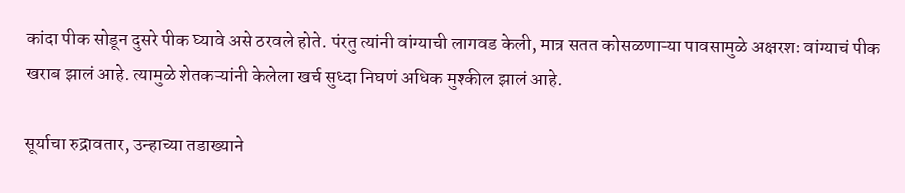कांदा पीक सोडून दुसरे पीक घ्यावे असे ठरवले होते. पंरतु त्यांनी वांग्याची लागवड केली, मात्र सतत कोसळणाऱ्या पावसामुळे अक्षरशः वांग्याचं पीक खराब झालं आहे. त्यामुळे शेतकऱ्यांनी केलेला खर्च सुध्दा निघणं अधिक मुश्कील झालं आहे.

सूर्याचा रुद्रावतार, उन्हाच्या तडाख्याने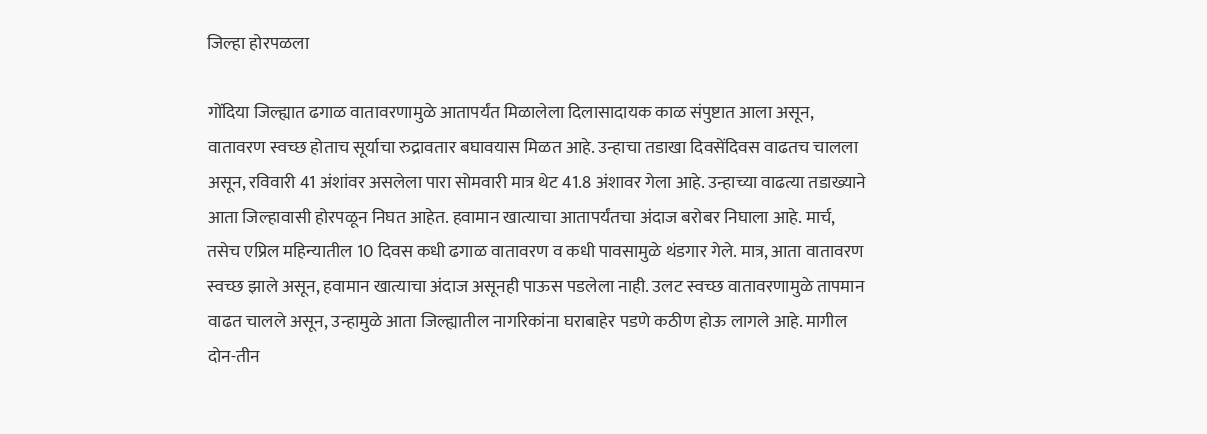जिल्हा होरपळला

गोंदिया जिल्ह्यात ढगाळ वातावरणामुळे आतापर्यंत मिळालेला दिलासादायक काळ संपुष्टात आला असून, वातावरण स्वच्छ होताच सूर्याचा रुद्रावतार बघावयास मिळत आहे. उन्हाचा तडाखा दिवसेंदिवस वाढतच चालला असून, रविवारी 41 अंशांवर असलेला पारा सोमवारी मात्र थेट 41.8 अंशावर गेला आहे. उन्हाच्या वाढत्या तडाख्याने आता जिल्हावासी होरपळून निघत आहेत. हवामान खात्याचा आतापर्यंतचा अंदाज बरोबर निघाला आहे. मार्च, तसेच एप्रिल महिन्यातील 10 दिवस कधी ढगाळ वातावरण व कधी पावसामुळे थंडगार गेले. मात्र, आता वातावरण स्वच्छ झाले असून, हवामान खात्याचा अंदाज असूनही पाऊस पडलेला नाही. उलट स्वच्छ वातावरणामुळे तापमान वाढत चालले असून, उन्हामुळे आता जिल्ह्यातील नागरिकांना घराबाहेर पडणे कठीण होऊ लागले आहे. मागील दोन-तीन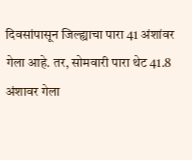दिवसांपासून जिल्ह्याचा पारा 41 अंशांवर गेला आहे. तर, सोमवारी पारा थेट 41.8 अंशावर गेला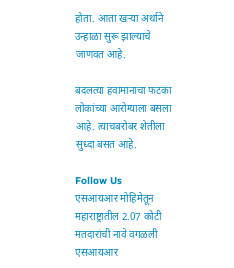होता. आता खऱ्या अर्थाने उन्हाळा सुरू झाल्याचे जाणवत आहे.

बदलत्या हवामानाचा फटका लोकांच्या आरोग्याला बसला आहे. त्याचबरोबर शेतीला सुध्दा बसत आहे.

Follow Us
एसआयआर मोहिमेतून महाराष्ट्रातील 2.07 कोटी मतदारांची नावे वगळली
एसआयआर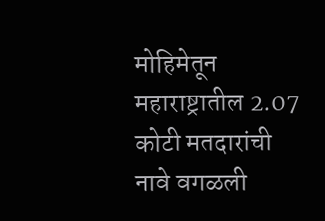मोहिमेतून महाराष्ट्रातील 2.07 कोटी मतदारांची नावे वगळली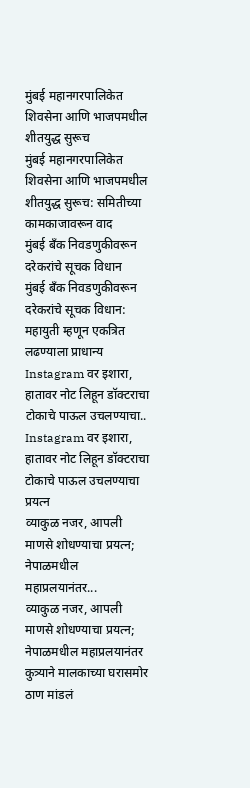मुंबई महानगरपालिकेत शिवसेना आणि भाजपमधील शीतयुद्ध सुरूच
मुंबई महानगरपालिकेत शिवसेना आणि भाजपमधील शीतयुद्ध सुरूच: समितीच्या कामकाजावरून वाद
मुंबई बँक निवडणुकीवरून दरेकरांचे सूचक विधान
मुंबई बँक निवडणुकीवरून दरेकरांचे सूचक विधान: महायुती म्हणून एकत्रित लढण्याला प्राधान्य
Instagram वर इशारा, हातावर नोट लिहून डॉक्टराचा टोकाचे पाऊल उचलण्याचा..
Instagram वर इशारा, हातावर नोट लिहून डॉक्टराचा टोकाचे पाऊल उचलण्याचा प्रयत्न
व्याकुळ नजर, आपली माणसे शोधण्याचा प्रयत्न; नेपाळमधील महाप्रलयानंतर...
व्याकुळ नजर, आपली माणसे शोधण्याचा प्रयत्न; नेपाळमधील महाप्रलयानंतर कुत्र्याने मालकाच्या घरासमोर ठाण मांडलं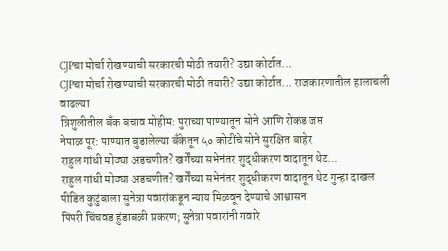CJPचा मोर्चा रोखण्याची सरकारची मोठी तयारी? उद्या कोर्टात...
CJPचा मोर्चा रोखण्याची सरकारची मोठी तयारी? उद्या कोर्टात... राजकारणातील हालाचली वाढल्या
त्रिशुलीतील बँक बचाव मोहीम: पुराच्या पाण्यातून सोने आणि रोकड जप्त
नेपाळ पूर: पाण्यात बुडालेल्या बँकेतून ५० कोटींचे सोने सुरक्षित बाहेर
राहुल गांधी मोठ्या अडचणीत? खर्गेंच्या सभेनंतर शुद्धीकरण वादातून थेट...
राहुल गांधी मोठ्या अडचणीत? खर्गेंच्या सभेनंतर शुद्धीकरण वादातून थेट गुन्हा दाखल
पीडित कुटुंबाला सुनेत्रा पवारांकडून न्याय मिळवून देण्याचे आश्वासन
पिंपरी चिंचवड हुंडाबळी प्रकरण; सुनेत्रा पवारांनी गवारे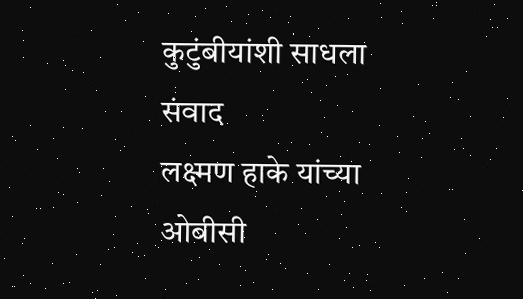कुटुंबीयांशी साधला संवाद
लक्ष्मण हाके यांच्या ओबीसी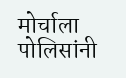मोर्चाला पोलिसांनी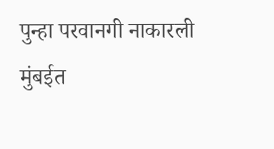पुन्हा परवानगी नाकारली
मुंबईत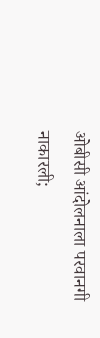ओबीसी आंदोलनाला परवानगी नाकारली;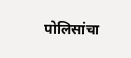पोलिसांचा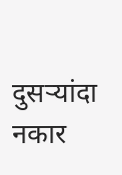दुसऱ्यांदा नकार